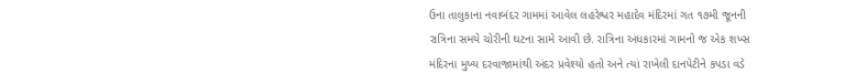ઉના તાલુકાના નવાબંદર ગામમાં આવેલ લહરેશ્વર મહાદેવ મંદિરમાં ગત ૧૭મી જૂનની રાત્રિના સમયે ચોરીની ઘટના સામે આવી છે. રાત્રિના અંધકારમાં ગામનો જ એક શખ્સ મંદિરના મુખ્ય દરવાજામાંથી અંદર પ્રવેશ્યો હતો અને ત્યાં રાખેલી દાનપેટીને કપડા વડે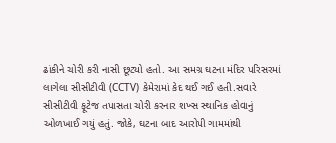ઢાંકીને ચોરી કરી નાસી છૂટ્યો હતો. આ સમગ્ર ઘટના મંદિર પરિસરમાં લાગેલા સીસીટીવી (CCTV) કેમેરામાં કેદ થઈ ગઈ હતી.સવારે સીસીટીવી ફૂટેજ તપાસતા ચોરી કરનાર શખ્સ સ્થાનિક હોવાનું ઓળખાઈ ગયું હતું. જોકે, ઘટના બાદ આરોપી ગામમાંથી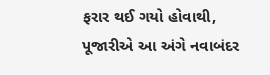ફરાર થઈ ગયો હોવાથી, પૂજારીએ આ અંગે નવાબંદર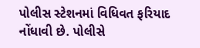પોલીસ સ્ટેશનમાં વિધિવત ફરિયાદ નોંધાવી છે. પોલીસે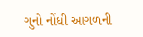ગુનો નોંધી આગળની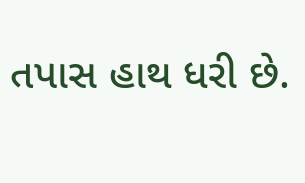તપાસ હાથ ધરી છે.